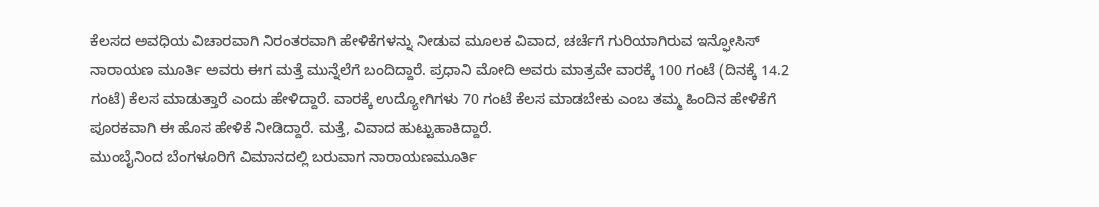ಕೆಲಸದ ಅವಧಿಯ ವಿಚಾರವಾಗಿ ನಿರಂತರವಾಗಿ ಹೇಳಿಕೆಗಳನ್ನು ನೀಡುವ ಮೂಲಕ ವಿವಾದ, ಚರ್ಚೆಗೆ ಗುರಿಯಾಗಿರುವ ಇನ್ಫೋಸಿಸ್ ನಾರಾಯಣ ಮೂರ್ತಿ ಅವರು ಈಗ ಮತ್ತೆ ಮುನ್ನೆಲೆಗೆ ಬಂದಿದ್ದಾರೆ. ಪ್ರಧಾನಿ ಮೋದಿ ಅವರು ಮಾತ್ರವೇ ವಾರಕ್ಕೆ 100 ಗಂಟೆ (ದಿನಕ್ಕೆ 14.2 ಗಂಟೆ) ಕೆಲಸ ಮಾಡುತ್ತಾರೆ ಎಂದು ಹೇಳಿದ್ದಾರೆ. ವಾರಕ್ಕೆ ಉದ್ಯೋಗಿಗಳು 70 ಗಂಟೆ ಕೆಲಸ ಮಾಡಬೇಕು ಎಂಬ ತಮ್ಮ ಹಿಂದಿನ ಹೇಳಿಕೆಗೆ ಪೂರಕವಾಗಿ ಈ ಹೊಸ ಹೇಳಿಕೆ ನೀಡಿದ್ದಾರೆ. ಮತ್ತೆ, ವಿವಾದ ಹುಟ್ಟುಹಾಕಿದ್ದಾರೆ.
ಮುಂಬೈನಿಂದ ಬೆಂಗಳೂರಿಗೆ ವಿಮಾನದಲ್ಲಿ ಬರುವಾಗ ನಾರಾಯಣಮೂರ್ತಿ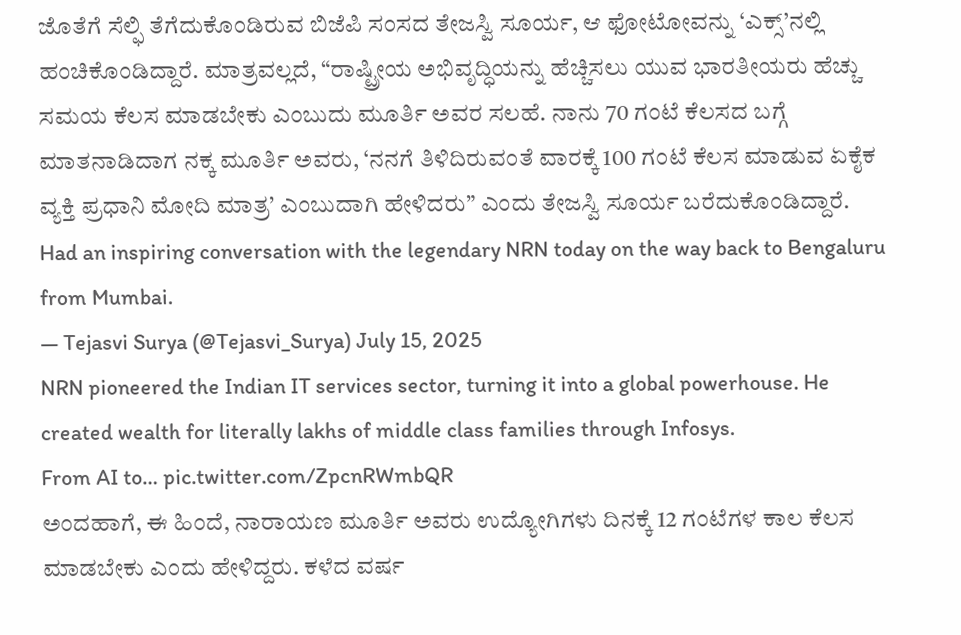ಜೊತೆಗೆ ಸೆಲ್ಫಿ ತೆಗೆದುಕೊಂಡಿರುವ ಬಿಜೆಪಿ ಸಂಸದ ತೇಜಸ್ವಿ ಸೂರ್ಯ, ಆ ಫೋಟೋವನ್ನು ‘ಎಕ್ಸ್’ನಲ್ಲಿ ಹಂಚಿಕೊಂಡಿದ್ದಾರೆ. ಮಾತ್ರವಲ್ಲದೆ, “ರಾಷ್ಟ್ರೀಯ ಅಭಿವೃದ್ಧಿಯನ್ನು ಹೆಚ್ಚಿಸಲು ಯುವ ಭಾರತೀಯರು ಹೆಚ್ಚು ಸಮಯ ಕೆಲಸ ಮಾಡಬೇಕು ಎಂಬುದು ಮೂರ್ತಿ ಅವರ ಸಲಹೆ. ನಾನು 70 ಗಂಟೆ ಕೆಲಸದ ಬಗ್ಗೆ ಮಾತನಾಡಿದಾಗ ನಕ್ಕ ಮೂರ್ತಿ ಅವರು, ‘ನನಗೆ ತಿಳಿದಿರುವಂತೆ ವಾರಕ್ಕೆ 100 ಗಂಟೆ ಕೆಲಸ ಮಾಡುವ ಏಕೈಕ ವ್ಯಕ್ತಿ ಪ್ರಧಾನಿ ಮೋದಿ ಮಾತ್ರ’ ಎಂಬುದಾಗಿ ಹೇಳಿದರು” ಎಂದು ತೇಜಸ್ವಿ ಸೂರ್ಯ ಬರೆದುಕೊಂಡಿದ್ದಾರೆ.
Had an inspiring conversation with the legendary NRN today on the way back to Bengaluru from Mumbai.
— Tejasvi Surya (@Tejasvi_Surya) July 15, 2025
NRN pioneered the Indian IT services sector, turning it into a global powerhouse. He created wealth for literally lakhs of middle class families through Infosys.
From AI to… pic.twitter.com/ZpcnRWmbQR
ಅಂದಹಾಗೆ, ಈ ಹಿಂದೆ, ನಾರಾಯಣ ಮೂರ್ತಿ ಅವರು ಉದ್ಯೋಗಿಗಳು ದಿನಕ್ಕೆ 12 ಗಂಟೆಗಳ ಕಾಲ ಕೆಲಸ ಮಾಡಬೇಕು ಎಂದು ಹೇಳಿದ್ದರು. ಕಳೆದ ವರ್ಷ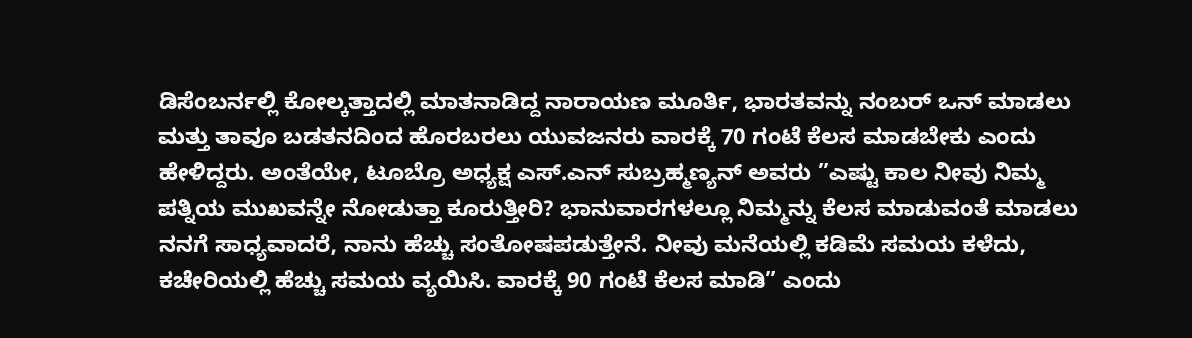ಡಿಸೆಂಬರ್ನಲ್ಲಿ ಕೋಲ್ಕತ್ತಾದಲ್ಲಿ ಮಾತನಾಡಿದ್ದ ನಾರಾಯಣ ಮೂರ್ತಿ, ಭಾರತವನ್ನು ನಂಬರ್ ಒನ್ ಮಾಡಲು ಮತ್ತು ತಾವೂ ಬಡತನದಿಂದ ಹೊರಬರಲು ಯುವಜನರು ವಾರಕ್ಕೆ 70 ಗಂಟೆ ಕೆಲಸ ಮಾಡಬೇಕು ಎಂದು ಹೇಳಿದ್ದರು. ಅಂತೆಯೇ, ಟೂಬ್ರೊ ಅಧ್ಯಕ್ಷ ಎಸ್.ಎನ್ ಸುಬ್ರಹ್ಮಣ್ಯನ್ ಅವರು ”ಎಷ್ಟು ಕಾಲ ನೀವು ನಿಮ್ಮ ಪತ್ನಿಯ ಮುಖವನ್ನೇ ನೋಡುತ್ತಾ ಕೂರುತ್ತೀರಿ? ಭಾನುವಾರಗಳಲ್ಲೂ ನಿಮ್ಮನ್ನು ಕೆಲಸ ಮಾಡುವಂತೆ ಮಾಡಲು ನನಗೆ ಸಾಧ್ಯವಾದರೆ, ನಾನು ಹೆಚ್ಚು ಸಂತೋಷಪಡುತ್ತೇನೆ. ನೀವು ಮನೆಯಲ್ಲಿ ಕಡಿಮೆ ಸಮಯ ಕಳೆದು, ಕಚೇರಿಯಲ್ಲಿ ಹೆಚ್ಚು ಸಮಯ ವ್ಯಯಿಸಿ. ವಾರಕ್ಕೆ 90 ಗಂಟೆ ಕೆಲಸ ಮಾಡಿ” ಎಂದು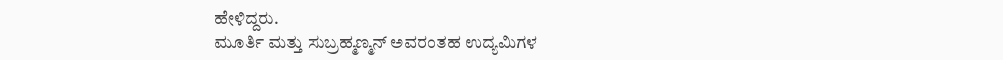ಹೇಳಿದ್ದರು.
ಮೂರ್ತಿ ಮತ್ತು ಸುಬ್ರಹ್ಮಣ್ಮನ್ ಅವರಂತಹ ಉದ್ಯಮಿಗಳ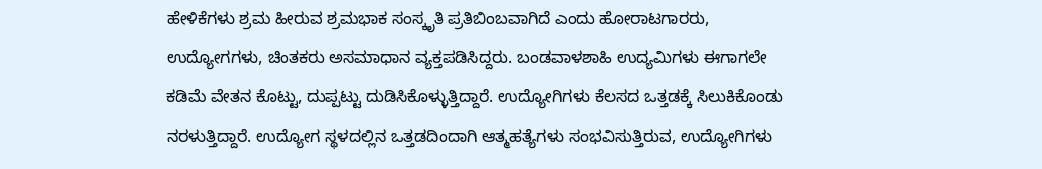ಹೇಳಿಕೆಗಳು ಶ್ರಮ ಹೀರುವ ಶ್ರಮಭಾಕ ಸಂಸ್ಕೃತಿ ಪ್ರತಿಬಿಂಬವಾಗಿದೆ ಎಂದು ಹೋರಾಟಗಾರರು, ಉದ್ಯೋಗಗಳು, ಚಿಂತಕರು ಅಸಮಾಧಾನ ವ್ಯಕ್ತಪಡಿಸಿದ್ದರು. ಬಂಡವಾಳಶಾಹಿ ಉದ್ಯಮಿಗಳು ಈಗಾಗಲೇ ಕಡಿಮೆ ವೇತನ ಕೊಟ್ಟು, ದುಪ್ಪಟ್ಟು ದುಡಿಸಿಕೊಳ್ಳುತ್ತಿದ್ದಾರೆ. ಉದ್ಯೋಗಿಗಳು ಕೆಲಸದ ಒತ್ತಡಕ್ಕೆ ಸಿಲುಕಿಕೊಂಡು ನರಳುತ್ತಿದ್ದಾರೆ. ಉದ್ಯೋಗ ಸ್ಥಳದಲ್ಲಿನ ಒತ್ತಡದಿಂದಾಗಿ ಆತ್ಮಹತ್ಯೆಗಳು ಸಂಭವಿಸುತ್ತಿರುವ, ಉದ್ಯೋಗಿಗಳು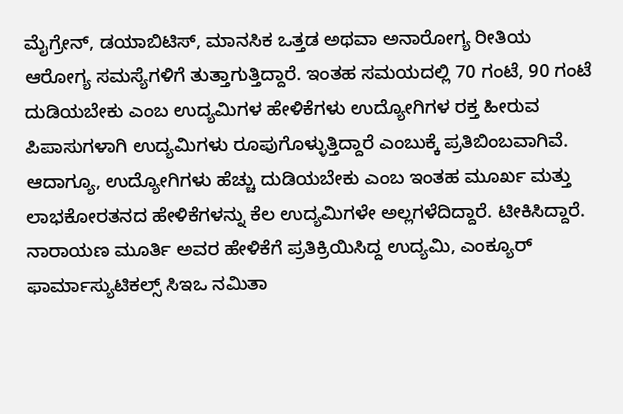ಮೈಗ್ರೇನ್, ಡಯಾಬಿಟಿಸ್, ಮಾನಸಿಕ ಒತ್ತಡ ಅಥವಾ ಅನಾರೋಗ್ಯ ರೀತಿಯ ಆರೋಗ್ಯ ಸಮಸ್ಯೆಗಳಿಗೆ ತುತ್ತಾಗುತ್ತಿದ್ದಾರೆ. ಇಂತಹ ಸಮಯದಲ್ಲಿ 70 ಗಂಟೆ, 90 ಗಂಟೆ ದುಡಿಯಬೇಕು ಎಂಬ ಉದ್ಯಮಿಗಳ ಹೇಳಿಕೆಗಳು ಉದ್ಯೋಗಿಗಳ ರಕ್ತ ಹೀರುವ ಪಿಪಾಸುಗಳಾಗಿ ಉದ್ಯಮಿಗಳು ರೂಪುಗೊಳ್ಳುತ್ತಿದ್ದಾರೆ ಎಂಬುಕ್ಕೆ ಪ್ರತಿಬಿಂಬವಾಗಿವೆ.
ಆದಾಗ್ಯೂ, ಉದ್ಯೋಗಿಗಳು ಹೆಚ್ಚು ದುಡಿಯಬೇಕು ಎಂಬ ಇಂತಹ ಮೂರ್ಖ ಮತ್ತು ಲಾಭಕೋರತನದ ಹೇಳಿಕೆಗಳನ್ನು ಕೆಲ ಉದ್ಯಮಿಗಳೇ ಅಲ್ಲಗಳೆದಿದ್ದಾರೆ. ಟೀಕಿಸಿದ್ದಾರೆ. ನಾರಾಯಣ ಮೂರ್ತಿ ಅವರ ಹೇಳಿಕೆಗೆ ಪ್ರತಿಕ್ರಿಯಿಸಿದ್ದ ಉದ್ಯಮಿ, ಎಂಕ್ಯೂರ್ ಫಾರ್ಮಾಸ್ಯುಟಿಕಲ್ಸ್ ಸಿಇಒ ನಮಿತಾ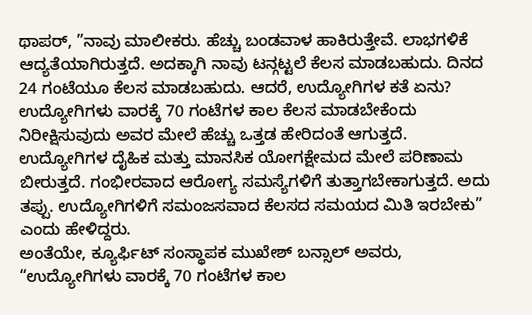ಥಾಪರ್, ”ನಾವು ಮಾಲೀಕರು. ಹೆಚ್ಚು ಬಂಡವಾಳ ಹಾಕಿರುತ್ತೇವೆ. ಲಾಭಗಳಿಕೆ ಆದ್ಯತೆಯಾಗಿರುತ್ತದೆ. ಅದಕ್ಕಾಗಿ ನಾವು ಟನ್ಗಟ್ಟಲೆ ಕೆಲಸ ಮಾಡಬಹುದು. ದಿನದ 24 ಗಂಟೆಯೂ ಕೆಲಸ ಮಾಡಬಹುದು. ಆದರೆ, ಉದ್ಯೋಗಿಗಳ ಕತೆ ಏನು? ಉದ್ಯೋಗಿಗಳು ವಾರಕ್ಕೆ 70 ಗಂಟೆಗಳ ಕಾಲ ಕೆಲಸ ಮಾಡಬೇಕೆಂದು ನಿರೀಕ್ಷಿಸುವುದು ಅವರ ಮೇಲೆ ಹೆಚ್ಚು ಒತ್ತಡ ಹೇರಿದಂತೆ ಆಗುತ್ತದೆ. ಉದ್ಯೋಗಿಗಳ ದೈಹಿಕ ಮತ್ತು ಮಾನಸಿಕ ಯೋಗಕ್ಷೇಮದ ಮೇಲೆ ಪರಿಣಾಮ ಬೀರುತ್ತದೆ. ಗಂಭೀರವಾದ ಆರೋಗ್ಯ ಸಮಸ್ಯೆಗಳಿಗೆ ತುತ್ತಾಗಬೇಕಾಗುತ್ತದೆ. ಅದು ತಪ್ಪು. ಉದ್ಯೋಗಿಗಳಿಗೆ ಸಮಂಜಸವಾದ ಕೆಲಸದ ಸಮಯದ ಮಿತಿ ಇರಬೇಕು” ಎಂದು ಹೇಳಿದ್ದರು.
ಅಂತೆಯೇ, ಕ್ಯೂರ್ಫಿಟ್ ಸಂಸ್ಥಾಪಕ ಮುಖೇಶ್ ಬನ್ಸಾಲ್ ಅವರು, “ಉದ್ಯೋಗಿಗಳು ವಾರಕ್ಕೆ 70 ಗಂಟೆಗಳ ಕಾಲ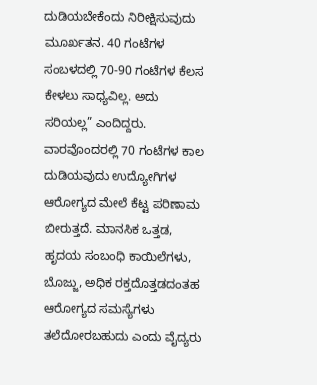ದುಡಿಯಬೇಕೆಂದು ನಿರೀಕ್ಷಿಸುವುದು ಮೂರ್ಖತನ. 40 ಗಂಟೆಗಳ ಸಂಬಳದಲ್ಲಿ 70-90 ಗಂಟೆಗಳ ಕೆಲಸ ಕೇಳಲು ಸಾಧ್ಯವಿಲ್ಲ. ಅದು ಸರಿಯಲ್ಲ” ಎಂದಿದ್ದರು.
ವಾರವೊಂದರಲ್ಲಿ 70 ಗಂಟೆಗಳ ಕಾಲ ದುಡಿಯವುದು ಉದ್ಯೋಗಿಗಳ ಆರೋಗ್ಯದ ಮೇಲೆ ಕೆಟ್ಟ ಪರಿಣಾಮ ಬೀರುತ್ತದೆ. ಮಾನಸಿಕ ಒತ್ತಡ, ಹೃದಯ ಸಂಬಂಧಿ ಕಾಯಿಲೆಗಳು, ಬೊಜ್ಜು, ಅಧಿಕ ರಕ್ತದೊತ್ತಡದಂತಹ ಆರೋಗ್ಯದ ಸಮಸ್ಯೆಗಳು ತಲೆದೋರಬಹುದು ಎಂದು ವೈದ್ಯರು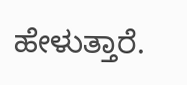ಹೇಳುತ್ತಾರೆ.